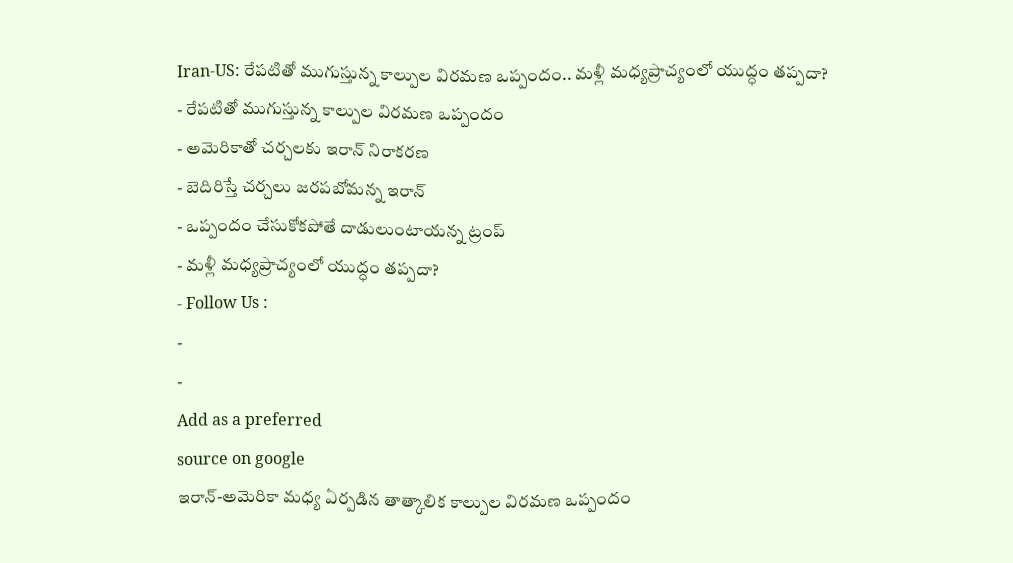Iran-US: రేపటితో ముగుస్తున్న కాల్పుల విరమణ ఒప్పందం.. మళ్లీ మధ్యప్రాచ్యంలో యుద్ధం తప్పదా?
- రేపటితో ముగుస్తున్న కాల్పుల విరమణ ఒప్పందం
- అమెరికాతో చర్చలకు ఇరాన్ నిరాకరణ
- బెదిరిస్తే చర్చలు జరపబోమన్న ఇరాన్
- ఒప్పందం చేసుకోకపోతే దాడులుంటాయన్న ట్రంప్
- మళ్లీ మధ్యప్రాచ్యంలో యుద్ధం తప్పదా?
- Follow Us :
-
-
Add as a preferred
source on google
ఇరాన్-అమెరికా మధ్య ఏర్పడిన తాత్కాలిక కాల్పుల విరమణ ఒప్పందం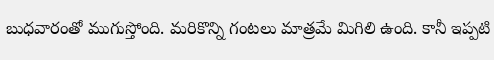బుధవారంతో ముగుస్తోంది. మరికొన్ని గంటలు మాత్రమే మిగిలి ఉంది. కానీ ఇప్పటి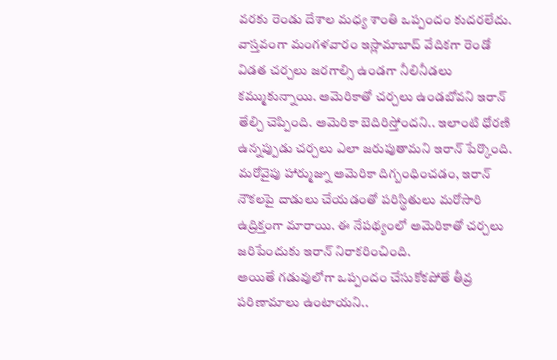వరకు రెండు దేశాల మధ్య శాంతి ఒప్పందం కుదరలేదు. వాస్తవంగా మంగళవారం ఇస్లామాబాద్ వేదికగా రెండో విడత చర్చలు జరగాల్సి ఉండగా నీలినీడలు కమ్ముకున్నాయి. అమెరికాతో చర్చలు ఉండబోవని ఇరాన్ తేల్చి చెప్పింది. అమెరికా బెదిరిస్తోందని.. ఇలాంటి ధోరణి ఉన్నప్పుడు చర్చలు ఎలా జరుపుతామని ఇరాన్ పేర్కొంది. మరోవైపు హార్ముజ్ను అమెరికా దిగ్బంధించడం, ఇరాన్ నౌకలపై దాడులు చేయడంతో పరిస్థితులు మరోసారి ఉద్రిక్తంగా మారాయి. ఈ నేపథ్యంలో అమెరికాతో చర్చలు జరిపేందుకు ఇరాన్ నిరాకరించింది.
అయితే గడువులోగా ఒప్పందం చేసుకోకపోతే తీవ్ర పరిణామాలు ఉంటాయని..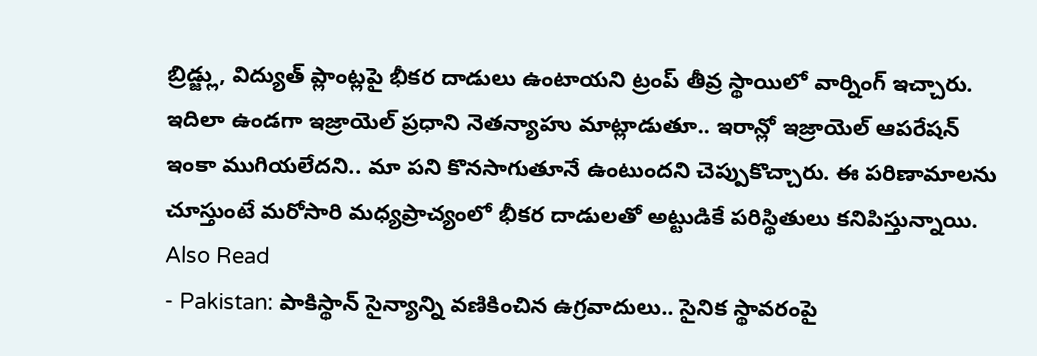బ్రిడ్జ్లు, విద్యుత్ ప్లాంట్లపై భీకర దాడులు ఉంటాయని ట్రంప్ తీవ్ర స్థాయిలో వార్నింగ్ ఇచ్చారు. ఇదిలా ఉండగా ఇజ్రాయెల్ ప్రధాని నెతన్యాహు మాట్లాడుతూ.. ఇరాన్లో ఇజ్రాయెల్ ఆపరేషన్ ఇంకా ముగియలేదని.. మా పని కొనసాగుతూనే ఉంటుందని చెప్పుకొచ్చారు. ఈ పరిణామాలను చూస్తుంటే మరోసారి మధ్యప్రాచ్యంలో భీకర దాడులతో అట్టుడికే పరిస్థితులు కనిపిస్తున్నాయి.
Also Read
- Pakistan: పాకిస్థాన్ సైన్యాన్ని వణికించిన ఉగ్రవాదులు.. సైనిక స్థావరంపై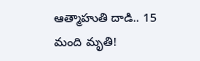ఆత్మాహుతి దాడి.. 15 మంది మృతి!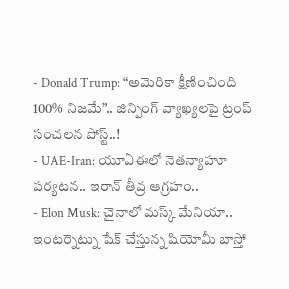- Donald Trump: “అమెరికా క్షీణించింది 100% నిజమే”.. జిన్పింగ్ వ్యాఖ్యలపై ట్రంప్ సంచలన పోస్ట్..!
- UAE-Iran: యూఏఈలో నెతన్యాహూ పర్యటన.. ఇరాన్ తీవ్ర ఆగ్రహం..
- Elon Musk: చైనాలో మస్క్ మేనియా.. ఇంటర్నెట్ను షేక్ చేస్తున్న షియోమీ బాస్తో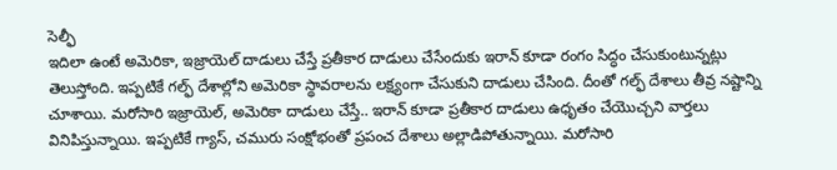సెల్ఫీ
ఇదిలా ఉంటే అమెరికా, ఇజ్రాయెల్ దాడులు చేస్తే ప్రతీకార దాడులు చేసేందుకు ఇరాన్ కూడా రంగం సిద్ధం చేసుకుంటున్నట్లు తెలుస్తోంది. ఇప్పటికే గల్ఫ్ దేశాల్లోని అమెరికా స్థావరాలను లక్ష్యంగా చేసుకుని దాడులు చేసింది. దీంతో గల్ఫ్ దేశాలు తీవ్ర నష్టాన్ని చూశాయి. మరోసారి ఇజ్రాయెల్, అమెరికా దాడులు చేస్తే.. ఇరాన్ కూడా ప్రతీకార దాడులు ఉధృతం చేయొచ్చని వార్తలు వినిపిస్తున్నాయి. ఇప్పటికే గ్యాస్, చమురు సంక్షోభంతో ప్రపంచ దేశాలు అల్లాడిపోతున్నాయి. మరోసారి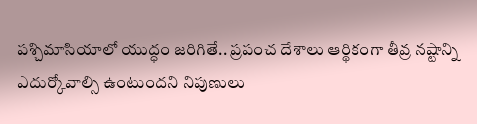పశ్చిమాసియాలో యుద్ధం జరిగితే.. ప్రపంచ దేశాలు ఆర్థికంగా తీవ్ర నష్టాన్ని ఎదుర్కోవాల్సి ఉంటుందని నిపుణులు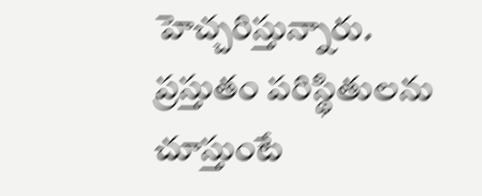హెచ్చరిస్తున్నారు.
ప్రస్తుతం పరిస్థితులను చూస్తుంటే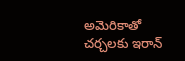అమెరికాతో చర్చలకు ఇరాన్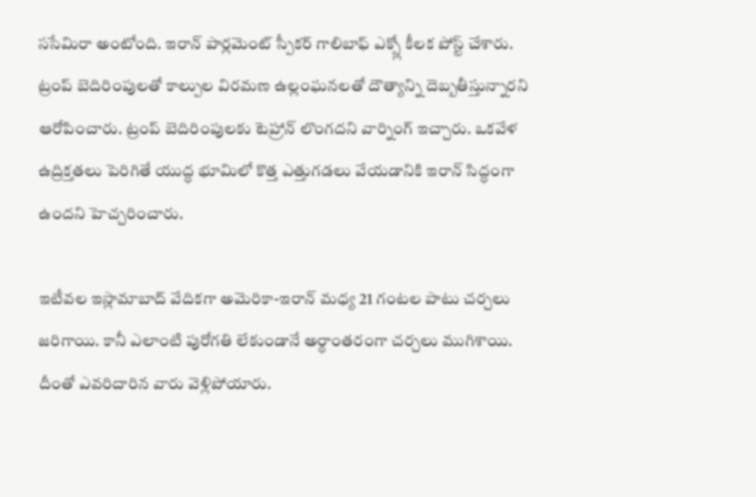ససేమిరా అంటోంది. ఇరాన్ పార్లమెంట్ స్పీకర్ గాలిబాఫ్ ఎక్స్లో కీలక పోస్ట్ చేశారు. ట్రంప్ బెదిరింపులతో కాల్పుల విరమణ ఉల్లంఘనలతో దౌత్యాన్ని దెబ్బతీస్తున్నారని ఆరోపించారు. ట్రంప్ బెదిరింపులకు టెహ్రాన్ లొంగదని వార్నింగ్ ఇచ్చారు. ఒకవేళ ఉద్రిక్తతలు పెరిగితే యుద్ధ భూమిలో కొత్త ఎత్తుగడలు వేయడానికి ఇరాన్ సిద్ధంగా ఉందని హెచ్చరించారు.

ఇటీవల ఇస్లామాబాద్ వేదికగా అమెరికా-ఇరాన్ మధ్య 21 గంటల పాటు చర్చలు జరిగాయి. కానీ ఎలాంటి పురోగతి లేకుండానే అర్ధాంతరంగా చర్చలు ముగిశాయి. దీంతో ఎవరిదారిన వారు వెళ్లిపోయారు.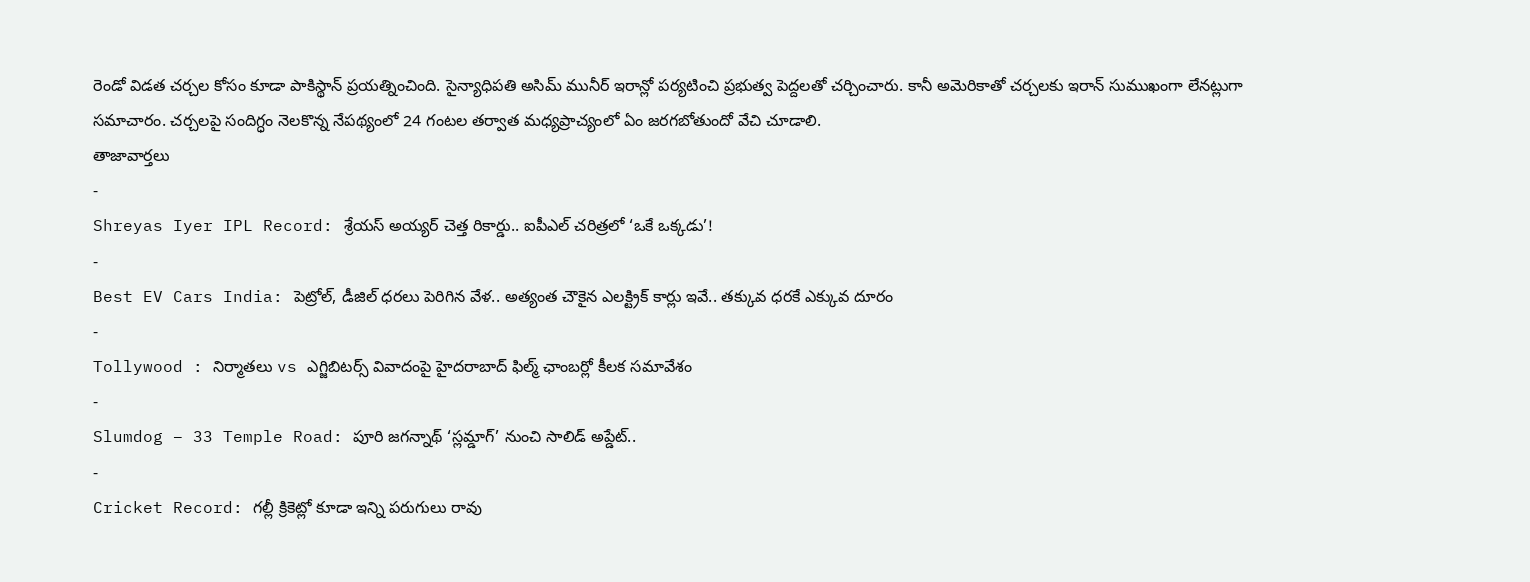రెండో విడత చర్చల కోసం కూడా పాకిస్థాన్ ప్రయత్నించింది. సైన్యాధిపతి అసిమ్ మునీర్ ఇరాన్లో పర్యటించి ప్రభుత్వ పెద్దలతో చర్చించారు. కానీ అమెరికాతో చర్చలకు ఇరాన్ సుముఖంగా లేనట్లుగా సమాచారం. చర్చలపై సందిగ్ధం నెలకొన్న నేపథ్యంలో 24 గంటల తర్వాత మధ్యప్రాచ్యంలో ఏం జరగబోతుందో వేచి చూడాలి.
తాజావార్తలు
-
Shreyas Iyer IPL Record: శ్రేయస్ అయ్యర్ చెత్త రికార్డు.. ఐపీఎల్ చరిత్రలో ‘ఒకే ఒక్కడు’!
-
Best EV Cars India: పెట్రోల్, డీజిల్ ధరలు పెరిగిన వేళ.. అత్యంత చౌకైన ఎలక్ట్రిక్ కార్లు ఇవే.. తక్కువ ధరకే ఎక్కువ దూరం
-
Tollywood : నిర్మాతలు vs ఎగ్జిబిటర్స్ వివాదంపై హైదరాబాద్ ఫిల్మ్ ఛాంబర్లో కీలక సమావేశం
-
Slumdog – 33 Temple Road: పూరి జగన్నాథ్ ‘స్లమ్డాగ్’ నుంచి సాలిడ్ అప్డేట్..
-
Cricket Record: గల్లీ క్రికెట్లో కూడా ఇన్ని పరుగులు రావు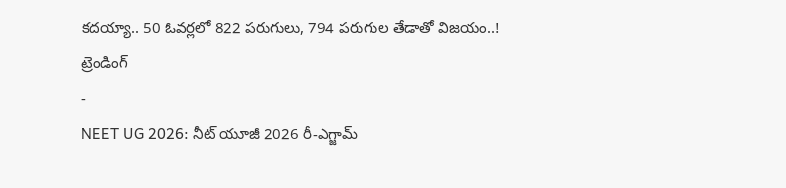కదయ్యా.. 50 ఓవర్లలో 822 పరుగులు, 794 పరుగుల తేడాతో విజయం..!
ట్రెండింగ్
-
NEET UG 2026: నీట్ యూజీ 2026 రీ-ఎగ్జామ్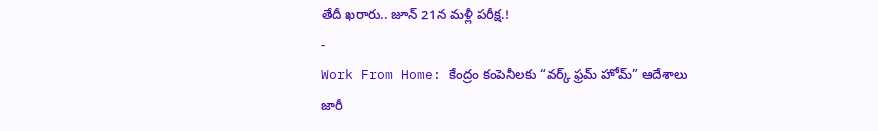తేదీ ఖరారు.. జూన్ 21న మళ్లీ పరీక్ష.!
-
Work From Home: కేంద్రం కంపెనీలకు “వర్క్ ఫ్రమ్ హోమ్” ఆదేశాలు జారీ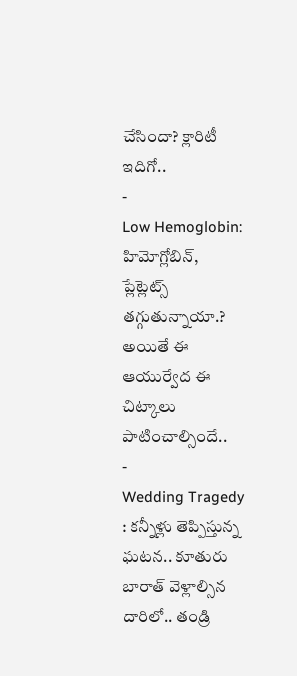చేసిందా? క్లారిటీ ఇదిగో..
-
Low Hemoglobin: హిమోగ్లోబిన్, ప్లేట్లెట్స్ తగ్గుతున్నాయా.? అయితే ఈ ఆయుర్వేద ఈ చిట్కాలు పాటించాల్సిందే..
-
Wedding Tragedy : కన్నీళ్లు తెప్పిస్తున్న ఘటన.. కూతురు బారాత్ వెళ్లాల్సిన దారిలో.. తండ్రి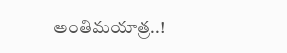అంతిమయాత్ర..!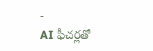-
AI ఫీచర్లతో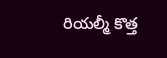రియల్మీ కొత్త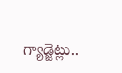గ్యాడ్జెట్లు..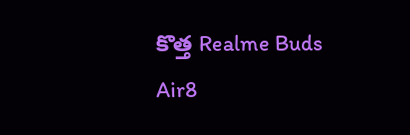కొత్త Realme Buds Air8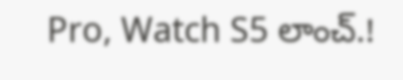Pro, Watch S5 లాంచ్.!